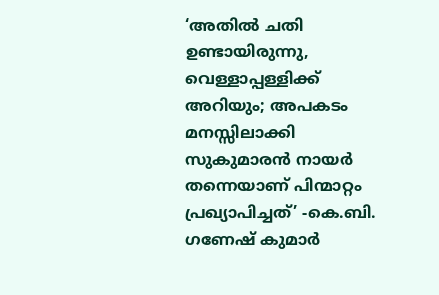‘അതിൽ ചതി ഉണ്ടായിരുന്നു, വെള്ളാപ്പള്ളിക്ക് അറിയും; അപകടം മനസ്സിലാക്കി സുകുമാരൻ നായർ തന്നെയാണ് പിന്മാറ്റം പ്രഖ്യാപിച്ചത്’ -കെ.ബി. ഗണേഷ് കുമാർ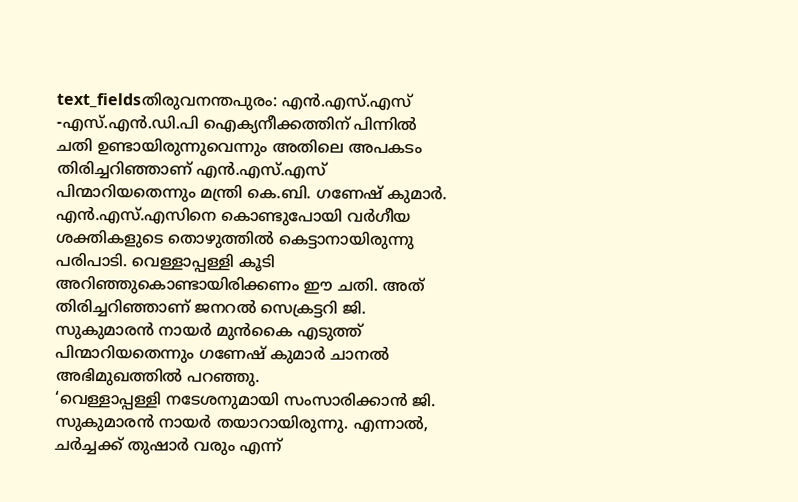text_fieldsതിരുവനന്തപുരം: എൻ.എസ്.എസ് -എസ്.എൻ.ഡി.പി ഐക്യനീക്കത്തിന് പിന്നിൽ ചതി ഉണ്ടായിരുന്നുവെന്നും അതിലെ അപകടം തിരിച്ചറിഞ്ഞാണ് എൻ.എസ്.എസ് പിന്മാറിയതെന്നും മന്ത്രി കെ.ബി. ഗണേഷ് കുമാർ. എൻ.എസ്.എസിനെ കൊണ്ടുപോയി വർഗീയ ശക്തികളുടെ തൊഴുത്തിൽ കെട്ടാനായിരുന്നു പരിപാടി. വെള്ളാപ്പള്ളി കൂടി അറിഞ്ഞുകൊണ്ടായിരിക്കണം ഈ ചതി. അത് തിരിച്ചറിഞ്ഞാണ് ജനറൽ സെക്രട്ടറി ജി. സുകുമാരൻ നായർ മുൻകൈ എടുത്ത് പിന്മാറിയതെന്നും ഗണേഷ് കുമാർ ചാനൽ അഭിമുഖത്തിൽ പറഞ്ഞു.
‘വെള്ളാപ്പള്ളി നടേശനുമായി സംസാരിക്കാൻ ജി. സുകുമാരൻ നായർ തയാറായിരുന്നു. എന്നാൽ, ചർച്ചക്ക് തുഷാർ വരും എന്ന്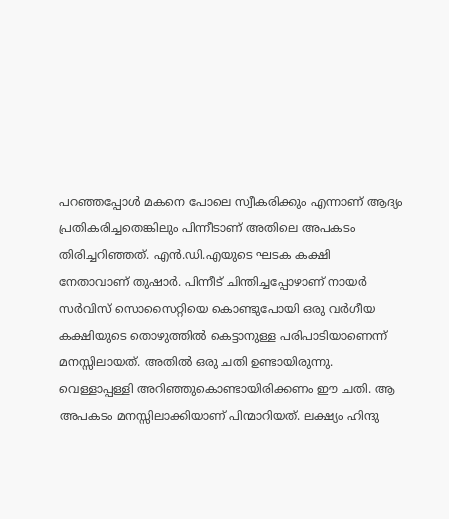പറഞ്ഞപ്പോൾ മകനെ പോലെ സ്വീകരിക്കും എന്നാണ് ആദ്യം പ്രതികരിച്ചതെങ്കിലും പിന്നീടാണ് അതിലെ അപകടം തിരിച്ചറിഞ്ഞത്. എൻ.ഡി.എയുടെ ഘടക കക്ഷി നേതാവാണ് തുഷാർ. പിന്നീട് ചിന്തിച്ചപ്പോഴാണ് നായർ സർവിസ് സൊസൈറ്റിയെ കൊണ്ടുപോയി ഒരു വർഗീയ കക്ഷിയുടെ തൊഴുത്തിൽ കെട്ടാനുള്ള പരിപാടിയാണെന്ന് മനസ്സിലായത്. അതിൽ ഒരു ചതി ഉണ്ടായിരുന്നു. വെള്ളാപ്പള്ളി അറിഞ്ഞുകൊണ്ടായിരിക്കണം ഈ ചതി. ആ അപകടം മനസ്സിലാക്കിയാണ് പിന്മാറിയത്. ലക്ഷ്യം ഹിന്ദു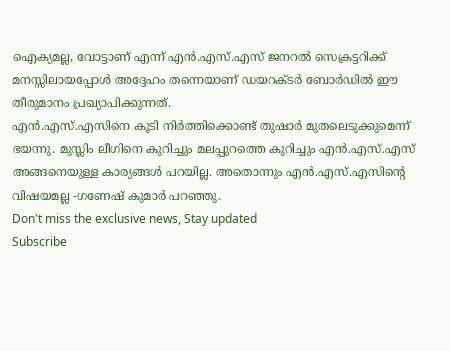ഐക്യമല്ല, വോട്ടാണ് എന്ന് എൻ.എസ്.എസ് ജനറൽ സെക്രട്ടറിക്ക് മനസ്സിലായപ്പോൾ അദ്ദേഹം തന്നെയാണ് ഡയറക്ടർ ബോർഡിൽ ഈ തീരുമാനം പ്രഖ്യാപിക്കുന്നത്.
എൻ.എസ്.എസിനെ കൂടി നിർത്തിക്കൊണ്ട് തുഷാർ മുതലെടുക്കുമെന്ന് ഭയന്നു. മുസ്ലിം ലീഗിനെ കുറിച്ചും മലപ്പുറത്തെ കുറിച്ചും എൻ.എസ്.എസ് അങ്ങനെയുള്ള കാര്യങ്ങൾ പറയില്ല. അതൊന്നും എൻ.എസ്.എസിന്റെ വിഷയമല്ല -ഗണേഷ് കുമാർ പറഞ്ഞു.
Don't miss the exclusive news, Stay updated
Subscribe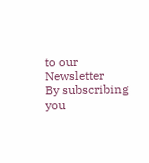to our Newsletter
By subscribing you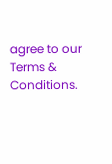agree to our Terms & Conditions.